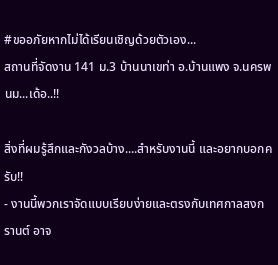#ขออภัยหากไม่ได้เรียนเชิญด้วยตัวเอง...
สถานที่จัดงาน 141 ม.3 บ้านนาเขท่า อ.บ้านแพง จ.นครพนม...เด้อ..!!

สิ่งที่ผมรู้สึกและกังวลบ้าง....สำหรับงานนี้ และอยากบอกครับ!!
- งานนี้พวกเราจัดแบบเรียบง่ายและตรงกับเทศกาลสงกรานต์ อาจ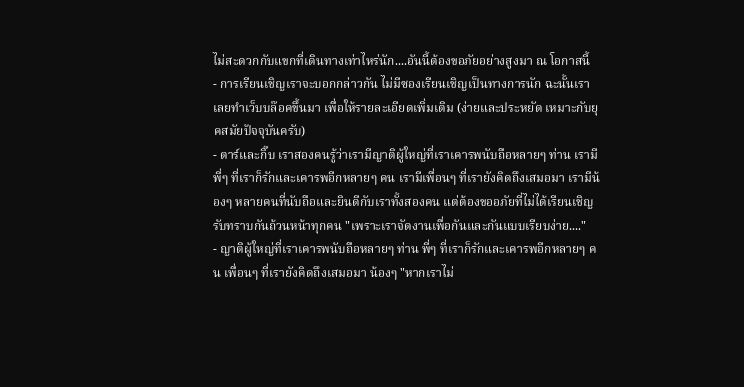ไม่สะดวกกับแขกที่เดินทางเท่าไหร่นัก....อันนี้ต้องขอภัยอย่างสูงมา ณ โอกาสนี้
- การเรียนเชิญเราจะบอกกล่าวกัน ไม่มีซองเรียนเชิญเป็นทางการนัก ฉะนั้นเราเลยทำเว็บบล๊อคขึ้นมา เพื่อให้รายละเอียดเพิ่มเติม (ง่ายและประหยัด เหมาะกับยุคสมัยปัจจุบันครับ)
- ตาร์และกิ๊บ เราสองคนรู้ว่าเรามีญาติผู้ใหญ่ที่เราเคารพนับถือหลายๆ ท่าน เรามีพี่ๆ ที่เราก็รักและเคารพอีกหลายๆ คน เรามีเพื่อนๆ ที่เรายังคิดถึงเสมอมา เรามีน้องๆ หลายคนที่นับถือและยินดีกับเราทั้งสองคน แต่ต้องขออภัยที่ไม่ได้เรียนเชิญรับทราบกันถ้วนหน้าทุกคน "เพราะเราจัดงานเพื่อกันและกันแบบเรียบง่าย...."
- ญาติผู้ใหญ่ที่เราเคารพนับถือหลายๆ ท่าน พี่ๆ ที่เราก็รักและเคารพอีกหลายๆ คน เพื่อนๆ ที่เรายังคิดถึงเสมอมา น้องๆ "หากเราไม่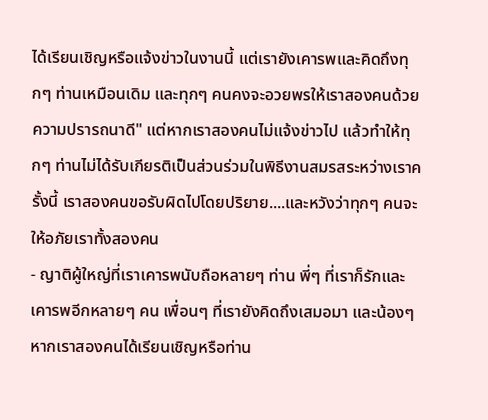ได้เรียนเชิญหรือแจ้งข่าวในงานนี้ แต่เรายังเคารพและคิดถึงทุกๆ ท่านเหมือนเดิม และทุกๆ คนคงจะอวยพรให้เราสองคนด้วยความปรารถนาดี" แต่หากเราสองคนไม่แจ้งข่าวไป แล้วทำให้ทุกๆ ท่านไม่ได้รับเกียรติเป็นส่วนร่วมในพิธีงานสมรสระหว่างเราครั้งนี้ เราสองคนขอรับผิดไปโดยปริยาย....และหวังว่าทุกๆ คนจะให้อภัยเราทั้งสองคน
- ญาติผู้ใหญ่ที่เราเคารพนับถือหลายๆ ท่าน พี่ๆ ที่เราก็รักและเคารพอีกหลายๆ คน เพื่อนๆ ที่เรายังคิดถึงเสมอมา และน้องๆ หากเราสองคนได้เรียนเชิญหรือท่าน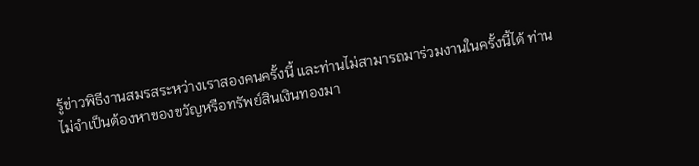รู้ข่าวพิธีงานสมรสระหว่างเราสองคนครั้งนี้ และท่านไม่สามารถมาร่วมงานในครั้งนี้ได้ ท่านไม่จำเป็นต้องหาของขวัญหรือทรัพย์สินเงินทองมา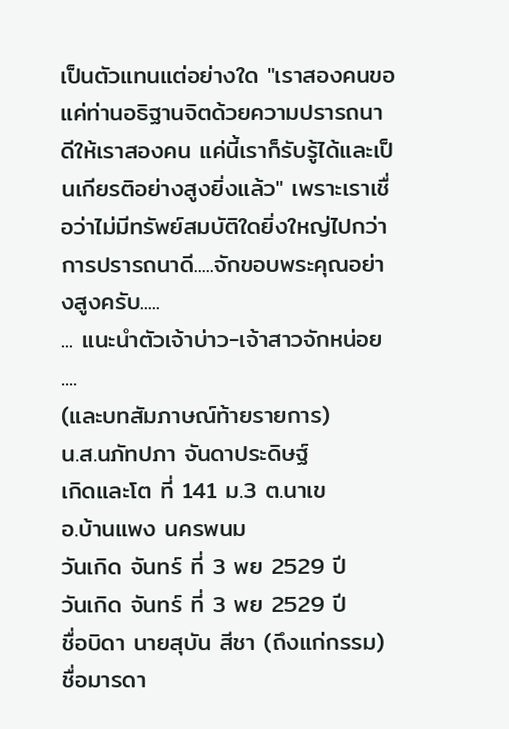เป็นตัวแทนแต่อย่างใด "เราสองคนขอแค่ท่านอธิฐานจิตด้วยความปรารถนาดีให้เราสองคน แค่นี้เราก็รับรู้ได้และเป็นเกียรติอย่างสูงยิ่งแล้ว" เพราะเราเชื่อว่าไม่มีทรัพย์สมบัติใดยิ่งใหญ่ไปกว่าการปรารถนาดี.....จักขอบพระคุณอย่างสูงครับ.....
... แนะนำตัวเจ้าบ่าว-เจ้าสาวจักหน่อย ....
(และบทสัมภาษณ์ท้ายรายการ)
น.ส.นภัทปภา จันดาประดิษฐ์
เกิดและโต ที่ 141 ม.3 ต.นาเข
อ.บ้านแพง นครพนม
วันเกิด จันทร์ ที่ 3 พย 2529 ปี
วันเกิด จันทร์ ที่ 3 พย 2529 ปี
ชื่อบิดา นายสุบัน สีชา (ถึงแก่กรรม)
ชื่อมารดา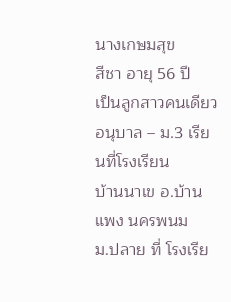นางเกษมสุข
สีชา อายุ 56 ปี
เป็นลูกสาวคนเดียว
อนุบาล – ม.3 เรียนที่โรงเรียน
บ้านนาเข อ.บ้านแพง นครพนม
ม.ปลาย ที่ โรงเรีย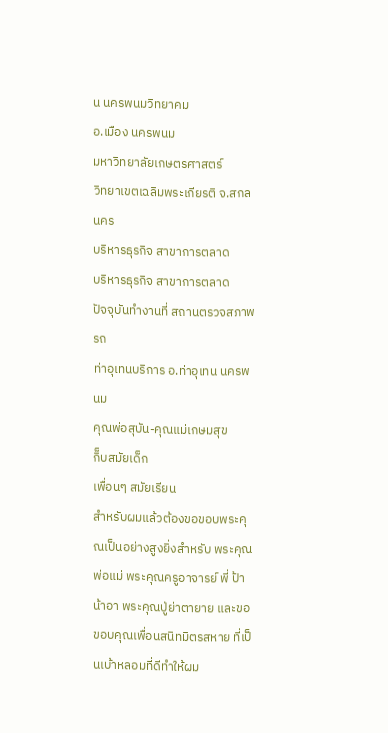น นครพนมวิทยาคม
อ.เมือง นครพนม
มหาวิทยาลัยเกษตรศาสตร์
วิทยาเขตเฉลิมพระเกียรติ จ.สกลนคร
บริหารธุรกิจ สาขาการตลาด
บริหารธุรกิจ สาขาการตลาด
ปัจจุบันทำงานที่ สถานตรวจสภาพรถ
ท่าอุเทนบริการ อ.ท่าอุเทน นครพนม
คุณพ่อสุบัน-คุณแม่เกษมสุข
กิ็บสมัยเด็ก
เพื่อนๆ สมัยเรียน
สำหรับผมแล้วต้องขอขอบพระคุณเป็นอย่างสูงยิ่งสำหรับ พระคุณพ่อแม่ พระคุณครูอาจารย์ พี่ ป้า น้าอา พระคุณปู่ย่าตายาย และขอขอบคุณเพื่อนสนิทมิตรสหาย ที่เป็นเบ้าหลอมที่ดีทำให้ผม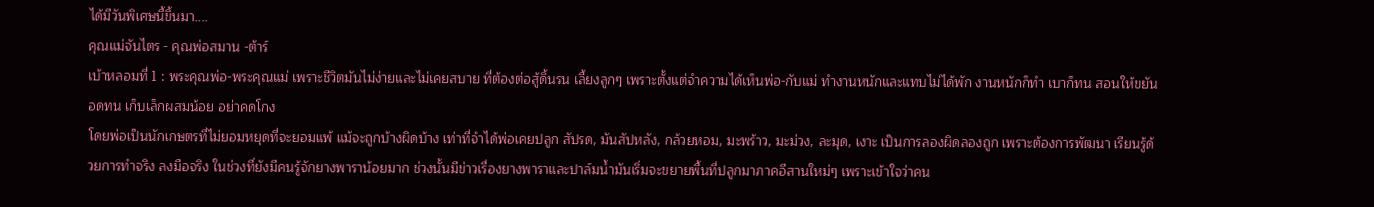ได้มีวันพิเศษนี้ขึ้นมา....
คุณแม่จันไตร - คุณพ่อสมาน -ต้าร์
เบ้าหลอมที่ 1 : พระคุณพ่อ-พระคุณแม่ เพราะชีวิตมันไม่ง่ายและไม่เคยสบาย ที่ต้องต่อสู้ดิ้นรน เลี้ยงลูกๆ เพราะตั้งแต่จำความได้เห็นพ่อ-กับแม่ ทำงานหนักและแทบไม่ได้พัก งานหนักก็ทำ เบาก็ทน สอนให้ขยัน อดทน เก็บเล็กผสมน้อย อย่าคดโกง
โดยพ่อเป็นนักเกษตรที่ไม่ยอมหยุดที่จะยอมแพ้ แม้จะถูกบ้างผิดบ้าง เท่าที่จำได้พ่อเคยปลูก สัปรด, มันสัปหลัง, กล้วยหอม, มะพร้าว, มะม่วง, ละมุด, เงาะ เป็นการลองผิดลองถูก เพราะต้องการพัฒนา เรียนรู้ด้วยการทำจริง ลงมือจริง ในช่วงที่ยังมีคนรู้จักยางพาราน้อยมาก ช่วงนั้นมีข่าวเรื่องยางพาราและปาล์มน้ำมันเริ่มจะขยายพื้นที่ปลูกมาภาคอีสานใหม่ๆ เพราะเข้าใจว่าคน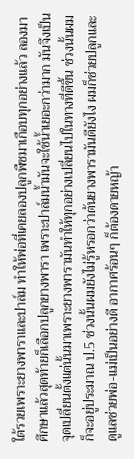ใต้รวยเพราะยางพาราและปาล์ม ทำให้พ่อที่เคยลองปลูกพืชมาเกือบทุกอย่างแล้ว ลองมาศึกษาแล้วสุดท้ายก็เลือกปลูกยางพารา เพราะปาล์มน้ำมันจะใช้น้ำเยอะกว่ามาก มันจึงเป็นจุดเปลี่ยนตั้งแต่นั้นมาเพราะยางพารามันทำให้ทุกอย่างเปลี่ยนไปในทางที่ดีขึ้น ช่วงนั้นผมก็จะอยู่ประมาณ ป.5 ช่วงนั้นผมยังไม่รู้หรอกว่าต้นยางพารามันดียังไง ผมก็ช่วยปลูกและดูแลช่วยพ่อ-แม่เป็นอย่างดี อากาศร้อนๆ ก็ต้องดายหญ้า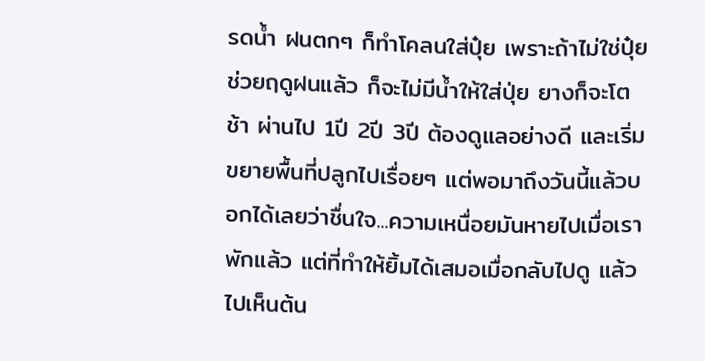รดน้ำ ฝนตกๆ ก็ทำโคลนใส่ปุ๋ย เพราะถ้าไม่ใช่ปุ๋ยช่วยฤดูฝนแล้ว ก็จะไม่มีน้ำให้ใส่ปุ่ย ยางก็จะโตช้า ผ่านไป 1ปี 2ปี 3ปี ต้องดูแลอย่างดี และเริ่มขยายพื้นที่ปลูกไปเรื่อยๆ แต่พอมาถึงวันนี้แล้วบอกได้เลยว่าชื่นใจ...ความเหนื่อยมันหายไปเมื่อเราพักแล้ว แต่ที่ทำให้ยิ้มได้เสมอเมื่อกลับไปดู แล้วไปเห็นต้น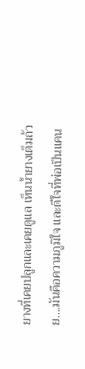ยางที่เคยปลูกและเคยดูแล เห็นน้ำยางเต็มถ้วย....มันคือความภูมิใจ และดีใจที่พ่อเป็นแคน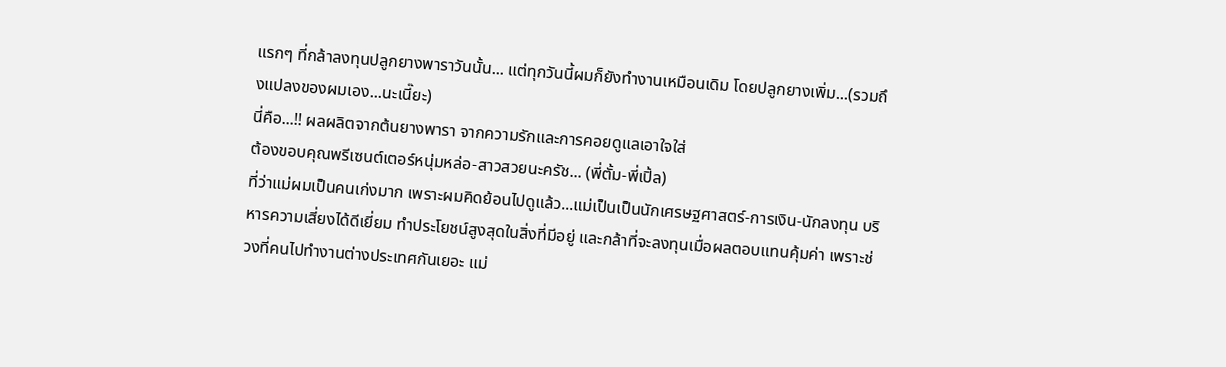แรกๆ ที่กล้าลงทุนปลูกยางพาราวันนั้น... แต่ทุกวันนี้ผมก็ยังทำงานเหมือนเดิม โดยปลูกยางเพิ่ม...(รวมถึงแปลงของผมเอง...นะเนี๊ยะ)
นี่คือ...!! ผลผลิตจากต้นยางพารา จากความรักและการคอยดูแลเอาใจใส่
ต้องขอบคุณพรีเซนต์เตอร์หนุ่มหล่อ-สาวสวยนะครัช... (พี่ตั้ม-พี่เปิ้ล)
ที่ว่าแม่ผมเป็นคนเก่งมาก เพราะผมคิดย้อนไปดูแล้ว...แม่เป็นเป็นนักเศรษฐศาสตร์-การเงิน-นักลงทุน บริหารความเสี่ยงได้ดีเยี่ยม ทำประโยชน์สูงสุดในสิ่งที่มีอยู่ และกล้าที่จะลงทุนเมื่อผลตอบแทนคุ้มค่า เพราะช่วงที่คนไปทำงานต่างประเทศกันเยอะ แม่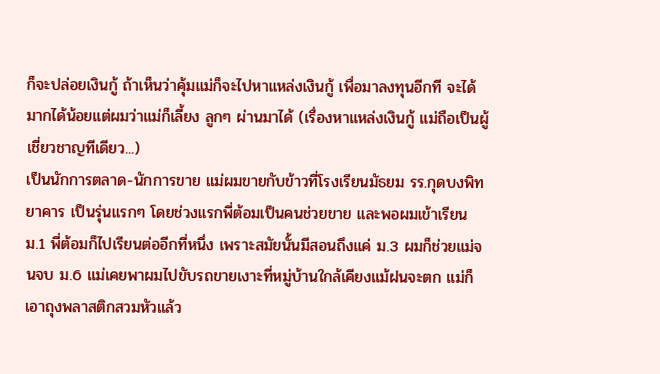ก็จะปล่อยเงินกู้ ถ้าเห็นว่าคุ้มแม่ก็จะไปหาแหล่งเงินกู้ เพื่อมาลงทุนอีกที จะได้มากได้น้อยแต่ผมว่าแม่ก็เลี้ยง ลูกๆ ผ่านมาได้ (เรื่องหาแหล่งเงินกู้ แม่ถือเป็นผู้เชี่ยวชาญทีเดียว...)
เป็นนักการตลาด-นักการขาย แม่ผมขายกับข้าวที่โรงเรียนมัธยม รร.กุดบงพิทยาคาร เป็นรุ่นแรกๆ โดยช่วงแรกพี่ต้อมเป็นคนช่วยขาย และพอผมเข้าเรียน ม.1 พี่ต้อมก็ไปเรียนต่ออีกที่หนึ่ง เพราะสมัยนั้นมีสอนถึงแค่ ม.3 ผมก็ช่วยแม่จนจบ ม.6 แม่เคยพาผมไปขับรถขายเงาะที่หมู่บ้านใกล้เคียงแม้ฝนจะตก แม่ก็เอาถุงพลาสติกสวมหัวแล้ว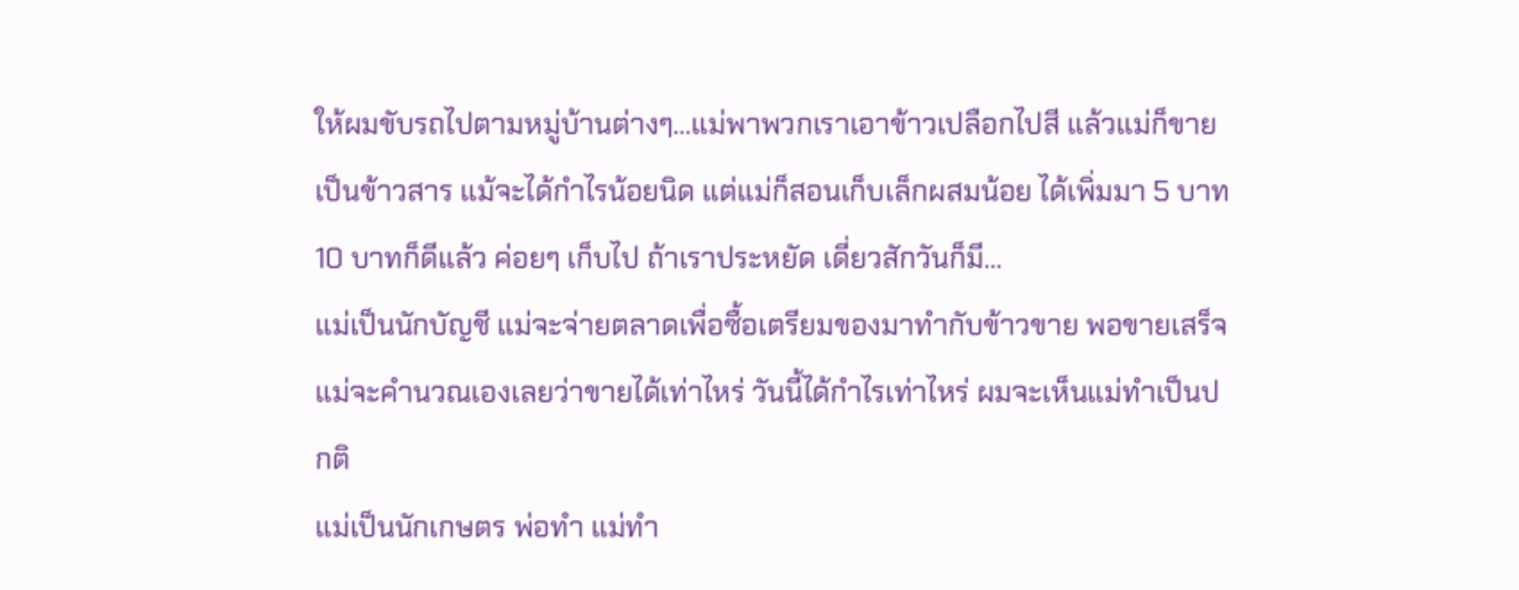ให้ผมขับรถไปตามหมู่บ้านต่างๆ...แม่พาพวกเราเอาข้าวเปลือกไปสี แล้วแม่ก็ขายเป็นข้าวสาร แม้จะได้กำไรน้อยนิด แต่แม่ก็สอนเก็บเล็กผสมน้อย ได้เพิ่มมา 5 บาท 10 บาทก็ดีแล้ว ค่อยๆ เก็บไป ถ้าเราประหยัด เดี่ยวสักวันก็มี...
แม่เป็นนักบัญชี แม่จะจ่ายตลาดเพื่อซื้อเตรียมของมาทำกับข้าวขาย พอขายเสร็จแม่จะคำนวณเองเลยว่าขายได้เท่าไหร่ วันนี้ได้กำไรเท่าไหร่ ผมจะเห็นแม่ทำเป็นปกติ
แม่เป็นนักเกษตร พ่อทำ แม่ทำ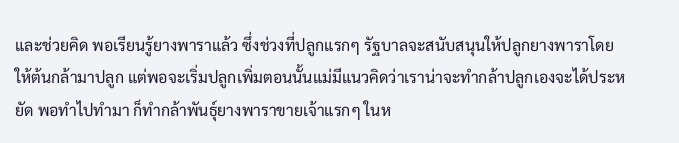และช่วยคิด พอเรียนรู้ยางพาราแล้ว ซึ่งช่วงที่ปลูกแรกๆ รัฐบาลจะสนับสนุนให้ปลูกยางพาราโดยให้ต้นกล้ามาปลูก แต่พอจะเริ่มปลูกเพิ่มตอนนั้นแม่มีแนวคิดว่าเราน่าจะทำกล้าปลูกเองจะได้ประหยัด พอทำไปทำมา ก็ทำกล้าพันธุ์ยางพาราขายเจ้าแรกๆ ในห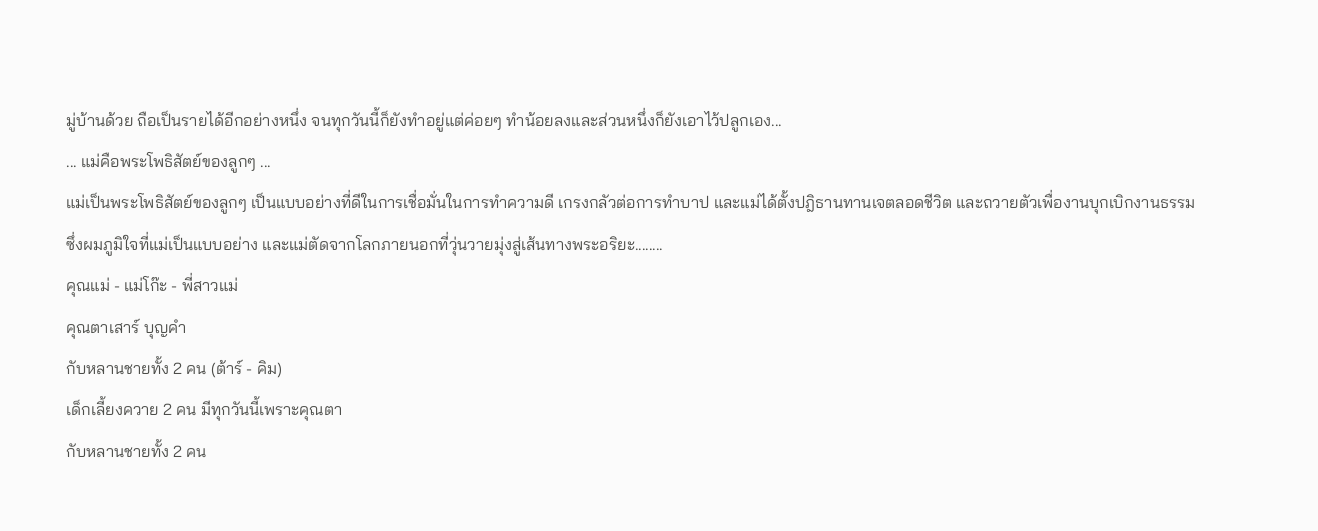มู่บ้านด้วย ถือเป็นรายได้อีกอย่างหนึ่ง จนทุกวันนี้ก็ยังทำอยู่แต่ค่อยๆ ทำน้อยลงและส่วนหนึ่งก็ยังเอาไว้ปลูกเอง...
... แม่คือพระโพธิสัตย์ของลูกๆ ...
แม่เป็นพระโพธิสัตย์ของลูกๆ เป็นแบบอย่างที่ดีในการเชื่อมั่นในการทำความดี เกรงกลัวต่อการทำบาป และแม่ได้ตั้งปฎิธานทานเจตลอดชีวิต และถวายตัวเพื่องานบุกเบิกงานธรรม ซึ่งผมภูมิใจที่แม่เป็นแบบอย่าง และแม่ตัดจากโลกภายนอกที่วุ่นวายมุ่งสู่เส้นทางพระอริยะ........
คุณแม่ - แม่โก๊ะ - พี่สาวแม่
คุณตาเสาร์ บุญคำ
กับหลานชายทั้ง 2 คน (ต้าร์ - คิม)
เด็กเลี้ยงควาย 2 คน มีทุกวันนี้เพราะคุณตา
กับหลานชายทั้ง 2 คน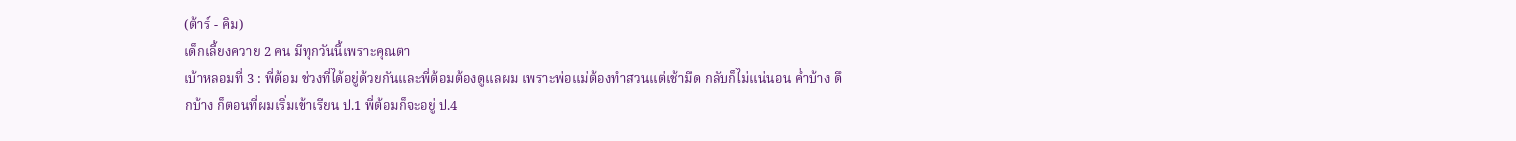(ต้าร์ - คิม)
เด็กเลี้ยงควาย 2 คน มีทุกวันนี้เพราะคุณตา
เบ้าหลอมที่ 3 : พี่ต้อม ช่วงที่ได้อยู่ด้วยกันและพี่ต้อมต้องดูแลผม เพราะพ่อแม่ต้องทำสวนแต่เช้ามืด กลับก็ไม่แน่นอน ค่ำบ้าง ดึกบ้าง ก็ตอนที่ผมเริ่มเข้าเรียน ป.1 พี่ต้อมก็จะอยู่ ป.4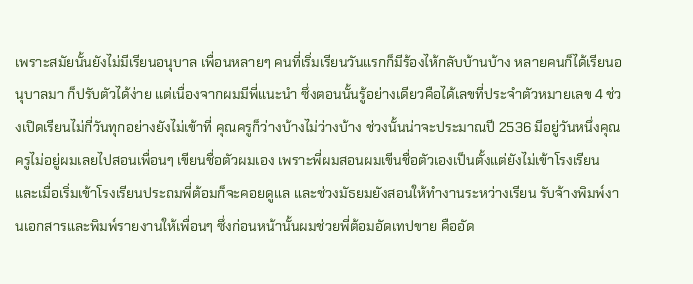เพราะสมัยนั้นยังไม่มีเรียนอนุบาล เพื่อนหลายๆ คนที่เริ่มเรียนวันแรกก็มีร้องไห้กลับบ้านบ้าง หลายคนก็ได้เรียนอนุบาลมา ก็ปรับตัวได้ง่าย แต่เนื่องจากผมมีพี่แนะนำ ซึ่งตอนนั้นรู้อย่างเดียวคือได้เลขที่ประจำตัวหมายเลข 4 ช่วงเปิดเรียนไม่กี่วันทุกอย่างยังไม่เข้าที่ คุณครูก็ว่างบ้างไม่ว่างบ้าง ช่วงนั้นน่าจะประมาณปี 2536 มีอยู่วันหนึ่งคุณครูไม่อยู่ผมเลยไปสอนเพื่อนๆ เขียนชื่อตัวผมเอง เพราะพี่ผมสอนผมเขีนชื่อตัวเองเป็นตั้งแต่ยังไม่เข้าโรงเรียน และเมื่อเริ่มเข้าโรงเรียนประถมพี่ต้อมก็จะคอยดูแล และช่วงมัธยมยังสอนให้ทำงานระหว่างเรียน รับจ้างพิมพ์งานเอกสารและพิมพ์รายงานให้เพื่อนๆ ซึ่งก่อนหน้านั้นผมช่วยพี่ต้อมอัดเทปขาย คืออัด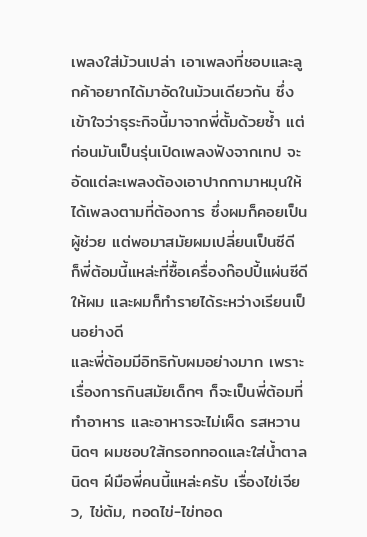เพลงใส่ม้วนเปล่า เอาเพลงที่ชอบและลูกค้าอยากได้มาอัดในม้วนเดียวกัน ซึ่งเข้าใจว่าธุระกิจนี้มาจากพี่ตั้มด้วยซ้ำ แต่ก่อนมันเป็นรุ่นเปิดเพลงฟังจากเทป จะอัดแต่ละเพลงต้องเอาปากกามาหมุนให้ได้เพลงตามที่ต้องการ ซึ่งผมก็คอยเป็นผู้ช่วย แต่พอมาสมัยผมเปลี่ยนเป็นซีดี ก็พี่ต้อมนี้แหล่ะที่ซื้อเครื่องก๊อปปี้แผ่นซีดีให้ผม และผมก็ทำรายได้ระหว่างเรียนเป็นอย่างดี
และพี่ต้อมมีอิทธิกับผมอย่างมาก เพราะเรื่องการกินสมัยเด็กๆ ก็จะเป็นพี่ต้อมที่ทำอาหาร และอาหารจะไม่เผ็ด รสหวานนิดๆ ผมชอบใส้กรอกทอดและใส่น้ำตาลนิดๆ ฝีมือพี่คนนี้แหล่ะครับ เรื่องไข่เจียว, ไข่ต้ม, ทอดไข่-ไข่ทอด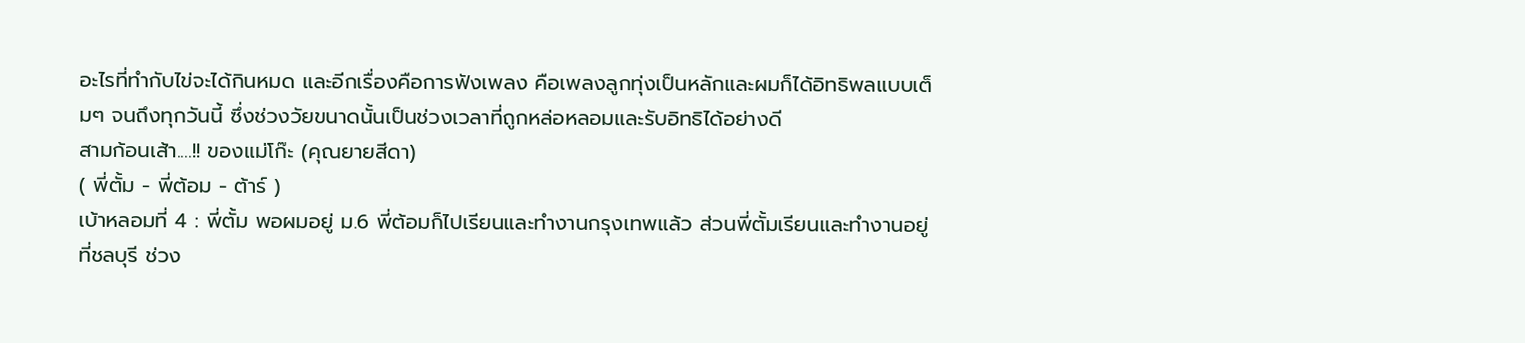อะไรที่ทำกับไข่จะได้กินหมด และอีกเรื่องคือการฟังเพลง คือเพลงลูกทุ่งเป็นหลักและผมก็ได้อิทธิพลแบบเต็มๆ จนถึงทุกวันนี้ ซึ่งช่วงวัยขนาดนั้นเป็นช่วงเวลาที่ถูกหล่อหลอมและรับอิทธิได้อย่างดี
สามก้อนเส้า....!! ของแม่โก๊ะ (คุณยายสีดา)
( พี่ตั้ม - พี่ต้อม - ต้าร์ )
เบ้าหลอมที่ 4 : พี่ตั้ม พอผมอยู่ ม.6 พี่ต้อมก็ไปเรียนและทำงานกรุงเทพแล้ว ส่วนพี่ตั้มเรียนและทำงานอยู่ที่ชลบุรี ช่วง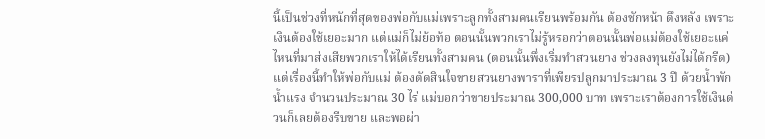นี้เป็นช่วงที่หนักที่สุดของพ่อกับแม่เพราะลูกทั้งสามคนเรียนพร้อมกัน ต้องชักหน้า ดึงหลัง เพราะเงินต้องใช้เยอะมาก แต่แม่ก็ไม่ย้อท้อ ตอนนั้นพวกเราไม่รู้หรอกว่าตอนนั้นพ่อแม่ต้องใช้เยอะแค่ไหนที่มาส่งเสียพวกเราให้ได้เรียนทั้งสามคน (ตอนนั้นพึ่งเริ่มทำสวนยาง ช่วงลงทุนยังไม่ได้กรีด) แต่เรื่องนี้ทำให้พ่อกับแม่ ต้องตัดสินใจขายสวนยางพาราที่เพียรปลูกมาประมาณ 3 ปี ด้วยน้ำพักน้ำแรง จำนวนประมาณ 30 ไร่ แม่บอกว่าขายประมาณ 300,000 บาท เพราะเราต้องการใช้เงินด่วนก็เลยต้องรีบขาย และพอผ่า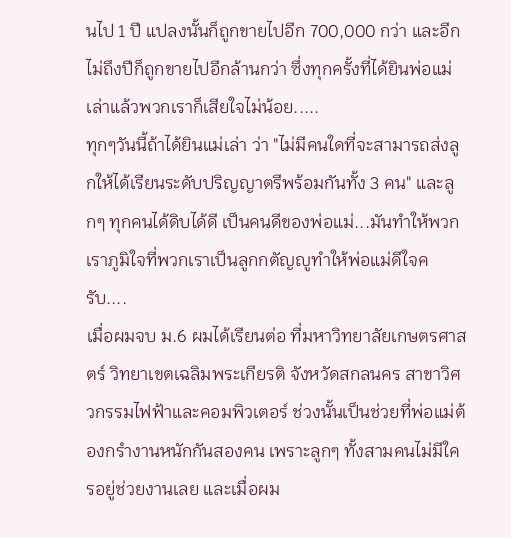นไป 1 ปี แปลงนั้นก็ถูกขายไปอีก 700,000 กว่า และอีกไม่ถึงปีก็ถูกขายไปอีกล้านกว่า ซึ่งทุกครั้งที่ได้ยินพ่อแม่เล่าแล้วพวกเราก็เสียใจไม่น้อย.....
ทุกๆวันนี้ถ้าได้ยินแม่เล่า ว่า "ไม่มีคนใดที่จะสามารถส่งลูกให้ได้เรียนระดับปริญญาตรีพร้อมกันทั้ง 3 คน" และลูกๆ ทุกคนได้ดิบได้ดี เป็นคนดีของพ่อแม่...มันทำให้พวกเราภูมิใจที่พวกเราเป็นลูกกตัญญูทำให้พ่อแม่ดีใจครับ....
เมื่อผมจบ ม.6 ผมได้เรียนต่อ ที่มหาวิทยาลัยเกษตรศาสตร์ วิทยาเขตเฉลิมพระเกียรติ จังหวัดสกลนคร สาขาวิศวกรรมไฟฟ้าและคอมพิวเตอร์ ช่วงนั้นเป็นช่วยที่พ่อแม่ต้องกรำงานหนักกันสองคน เพราะลูกๆ ทั้งสามคนไม่มีใครอยู่ช่วยงานเลย และเมื่อผม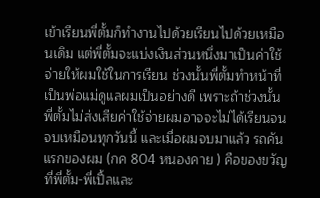เข้าเรียนพี่ตั้มก็ทำงานไปด้วยเรียนไปด้วยเหมือนเดิม แต่พี่ตั้มจะแบ่งเงินส่วนหนึ่งมาเป็นค่าใช้จ่ายให้ผมใช้ในการเรียน ช่วงนั้นพี่ตั้มทำหน้าที่เป็นพ่อแม่ดูแลผมเป็นอย่างดี เพราะถ้าช่วงนั้นพี่ตั้มไม่ส่งเสียค่าใช้จ่ายผมอาจจะไม่ได้เรียนจนจบเหมือนทุกวันนี้ และเมื่อผมจบมาแล้ว รถคันแรกของผม (กค 804 หนองคาย ) คือของขวัญที่พี่ตั้ม-พี่เปิ้ลและ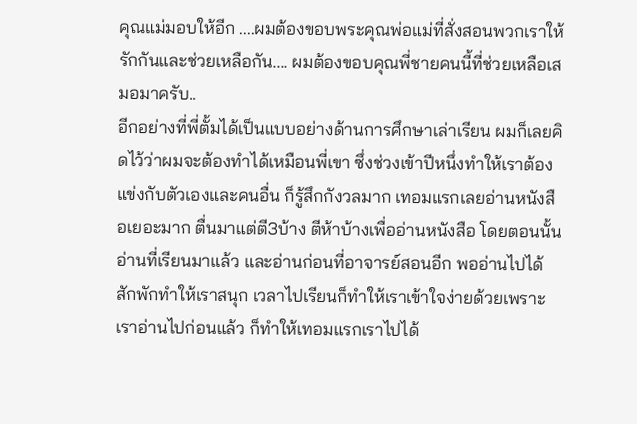คุณแม่มอบให้อีก ....ผมต้องขอบพระคุณพ่อแม่ที่สั่งสอนพวกเราให้รักกันและช่วยเหลือกัน.... ผมต้องขอบคุณพี่ชายคนนี้ที่ช่วยเหลือเสมอมาครับ..
อีกอย่างที่พี่ตั้มได้เป็นแบบอย่างด้านการศึกษาเล่าเรียน ผมก็เลยคิดไว้ว่าผมจะต้องทำได้เหมือนพี่เขา ซึ่งช่วงเข้าปีหนึ่งทำให้เราต้องแข่งกับตัวเองและคนอื่น ก็รู้สึกกังวลมาก เทอมแรกเลยอ่านหนังสือเยอะมาก ตื่นมาแต่ตี3บ้าง ตีห้าบ้างเพื่ออ่านหนังสือ โดยตอนนั้นอ่านที่เรียนมาแล้ว และอ่านก่อนที่อาจารย์สอนอีก พออ่านไปได้สักพักทำให้เราสนุก เวลาไปเรียนก็ทำให้เราเข้าใจง่ายด้วยเพราะเราอ่านไปก่อนแล้ว ก็ทำให้เทอมแรกเราไปได้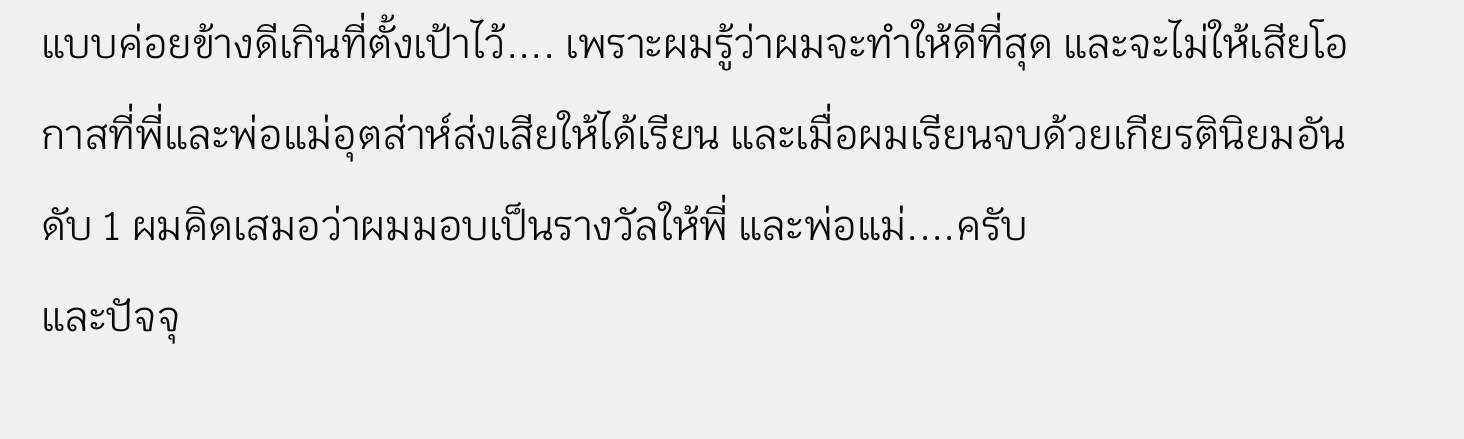แบบค่อยข้างดีเกินที่ตั้งเป้าไว้.... เพราะผมรู้ว่าผมจะทำให้ดีที่สุด และจะไม่ให้เสียโอกาสที่พี่และพ่อแม่อุตส่าห์ส่งเสียให้ได้เรียน และเมื่อผมเรียนจบด้วยเกียรตินิยมอันดับ 1 ผมคิดเสมอว่าผมมอบเป็นรางวัลให้พี่ และพ่อแม่....ครับ
และปัจจุ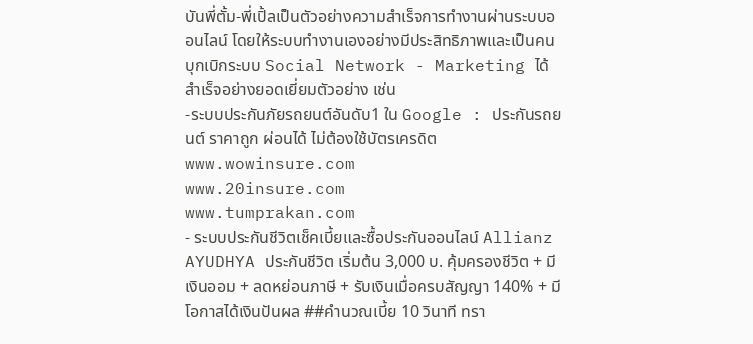บันพี่ตั้ม-พี่เปิ้ลเป็นตัวอย่างความสำเร็จการทำงานผ่านระบบออนไลน์ โดยให้ระบบทำงานเองอย่างมีประสิทธิภาพและเป็นคนบุกเบิกระบบ Social Network - Marketing ได้สำเร็จอย่างยอดเยี่ยมตัวอย่าง เช่น
-ระบบประกันภัยรถยนต์อันดับ1 ใน Google : ประกันรถยนต์ ราคาถูก ผ่อนได้ ไม่ต้องใช้บัตรเครดิต
www.wowinsure.com
www.20insure.com
www.tumprakan.com
- ระบบประกันชีวิตเช็คเบี้ยและซื้อประกันออนไลน์ Allianz AYUDHYA ประกันชีวิต เริ่มต้น 3,000 บ. คุ้มครองชีวิต + มีเงินออม + ลดหย่อนภาษี + รับเงินเมื่อครบสัญญา 140% + มีโอกาสได้เงินปันผล ##คำนวณเบี้ย 10 วินาที ทรา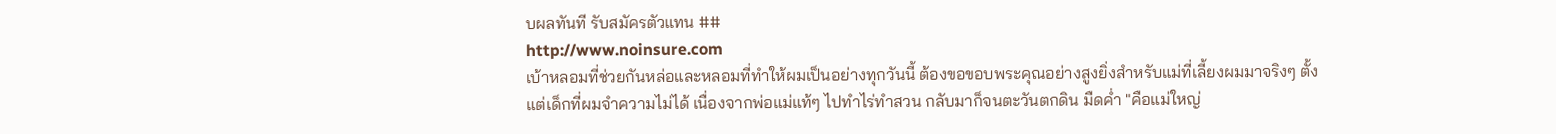บผลทันที รับสมัครตัวแทน ##
http://www.noinsure.com
เบ้าหลอมที่ช่วยกันหล่อและหลอมที่ทำให้ผมเป็นอย่างทุกวันนี้ ต้องขอขอบพระคุณอย่างสูงยิ่งสำหรับแม่ที่เลี้ยงผมมาจริงๆ ตั้งแต่เด็กที่ผมจำความไม่ได้ เนื่องจากพ่อแม่แท้ๆ ไปทำไร่ทำสวน กลับมาก็จนตะวันตกดิน มืดค่ำ "คือแม่ใหญ่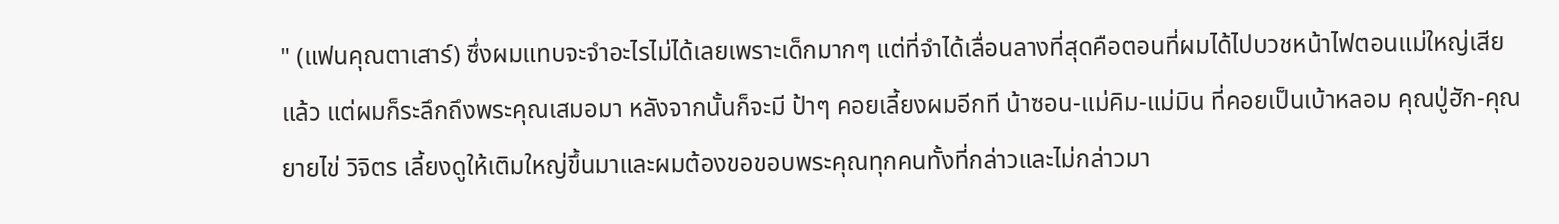" (แฟนคุณตาเสาร์) ซึ่งผมแทบจะจำอะไรไม่ได้เลยเพราะเด็กมากๆ แต่ที่จำได้เลื่อนลางที่สุดคือตอนที่ผมได้ไปบวชหน้าไฟตอนแม่ใหญ่เสียแล้ว แต่ผมก็ระลึกถึงพระคุณเสมอมา หลังจากนั้นก็จะมี ป้าๆ คอยเลี้ยงผมอีกที น้าซอน-แม่คิม-แม่มิน ที่คอยเป็นเบ้าหลอม คุณปู่ฮัก-คุณยายไข่ วิจิตร เลี้ยงดูให้เติมใหญ่ขึ้นมาและผมต้องขอขอบพระคุณทุกคนทั้งที่กล่าวและไม่กล่าวมา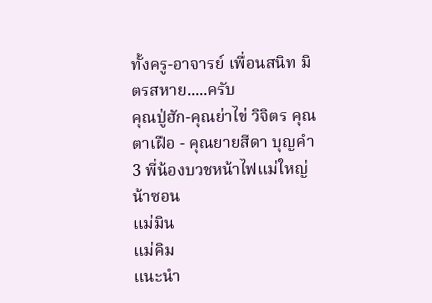ทั้งครู-อาจารย์ เพื่อนสนิท มิตรสหาย.....ครับ
คุณปู่ฮัก-คุณย่าไข่ วิจิตร คุณตาเฝือ - คุณยายสีดา บุญคำ
3 พี่น้องบวชหน้าไฟแม่ใหญ่
น้าซอน
แม่มิน
แม่คิม
แนะนำ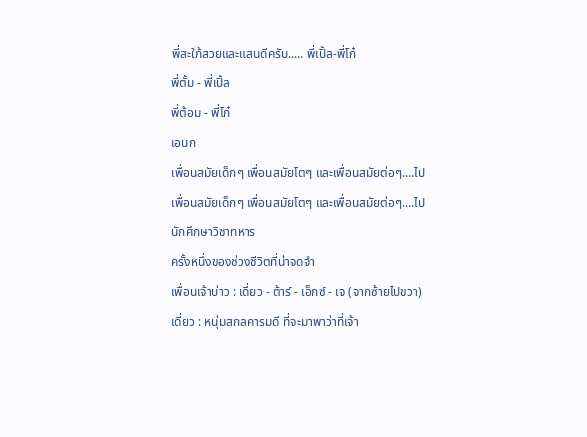พี่สะใภ้สวยและแสนดีครับ..... พี่เปิ้ล-พี่โก๋
พี่ตั้ม - พี่เปิ้ล
พี่ต้อม - พี่โก๋
เอนก
เพื่อนสมัยเด็กๆ เพื่อนสมัยโตๆ และเพื่อนสมัยต่อๆ....ไป
เพื่อนสมัยเด็กๆ เพื่อนสมัยโตๆ และเพื่อนสมัยต่อๆ....ไป
นักศึกษาวิชาทหาร
ครั้งหนึ่งของช่วงชีวิตที่น่าจดจำ
เพื่อนเจ้าบ่าว : เดี่ยว - ต้าร์ - เอ็กซ์ - เจ (จากซ้ายไปขวา)
เดี่ยว : หนุ่มสกลคารมดี ที่จะมาพาว่าที่เจ้า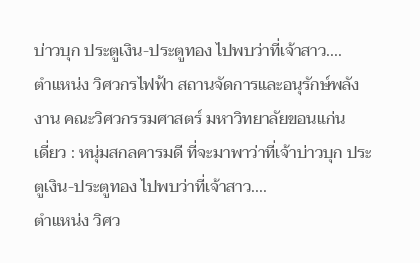บ่าวบุก ประตูเงิน-ประตูทอง ไปพบว่าที่เจ้าสาว....
ตำแหน่ง วิศวกรไฟฟ้า สถานจัดการและอนุรักษ์พลังงาน คณะวิศวกรรมศาสตร์ มหาวิทยาลัยขอนแก่น
เดี่ยว : หนุ่มสกลคารมดี ที่จะมาพาว่าที่เจ้าบ่าวบุก ประตูเงิน-ประตูทอง ไปพบว่าที่เจ้าสาว....
ตำแหน่ง วิศว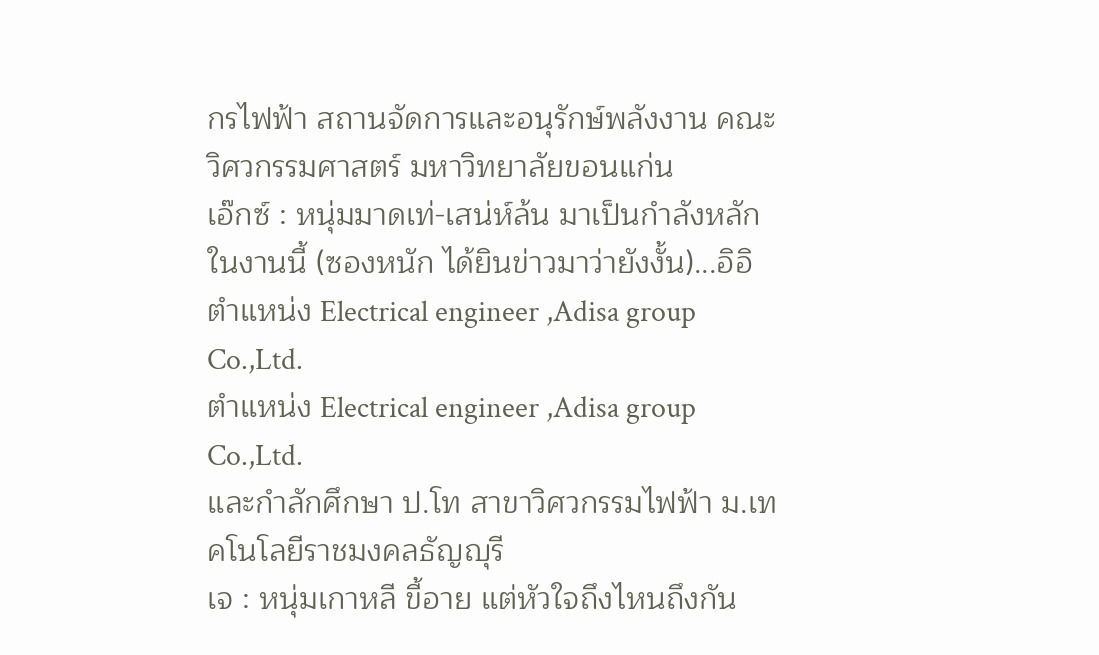กรไฟฟ้า สถานจัดการและอนุรักษ์พลังงาน คณะวิศวกรรมศาสตร์ มหาวิทยาลัยขอนแก่น
เอ๊กซ์ : หนุ่มมาดเท่-เสน่ห์ล้น มาเป็นกำลังหลักในงานนี้ (ซองหนัก ได้ยินข่าวมาว่ายังงั้น)...อิอิ
ตำแหน่ง Electrical engineer ,Adisa group Co.,Ltd.
ตำแหน่ง Electrical engineer ,Adisa group Co.,Ltd.
และกำลักศึกษา ป.โท สาขาวิศวกรรมไฟฟ้า ม.เทคโนโลยีราชมงคลธัญญุรี
เจ : หนุ่มเกาหลี ขี้อาย แต่หัวใจถึงไหนถึงกัน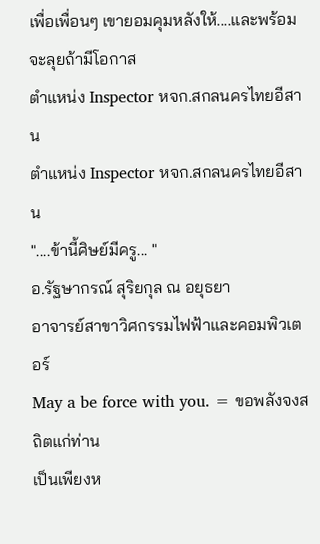เพื่อเพื่อนๆ เขายอมคุมหลังให้....และพร้อมจะลุยถ้ามีโอกาส
ตำแหน่ง Inspector หจก.สกลนครไทยอีสาน
ตำแหน่ง Inspector หจก.สกลนครไทยอีสาน
"....ข้านี้ศิษย์มีครู... "
อ.รัฐษากรณ์ สุริยกุล ณ อยุธยา
อาจารย์สาขาวิศกรรมไฟฟ้าและคอมพิวเตอร์
May a be force with you. = ขอพลังจงสถิตแก่ท่าน
เป็นเพียงห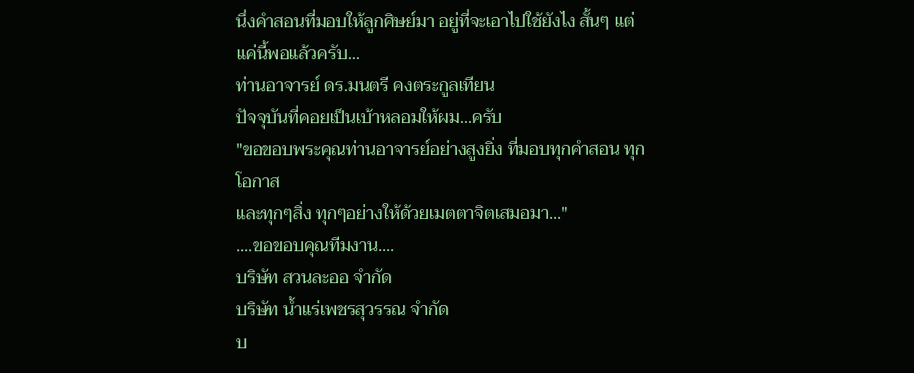นึ่งคำสอนที่มอบให้ลูกศิษย์มา อยู่ที่จะเอาไปใช้ยังไง สั้นๆ แต่แค่นี้พอแล้วครับ...
ท่านอาจารย์ ดร.มนตรี คงตระกูลเทียน
ปัจจุบันที่คอยเป็นเบ้าหลอมให้ผม...ครับ
"ขอขอบพระคุณท่านอาจารย์อย่างสูงยิ่ง ที่มอบทุกคำสอน ทุกโอกาส
และทุกๆสิ่ง ทุกๆอย่างให้ด้วยเมตตาจิตเสมอมา..."
....ขอขอบคุณทีมงาน....
บริษัท สวนละออ จำกัด
บริษัท น้ำแร่เพชรสุวรรณ จำกัด
บ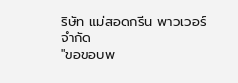ริษัท แม่สอดกรีน พาวเวอร์ จำกัด
"ขอขอบพ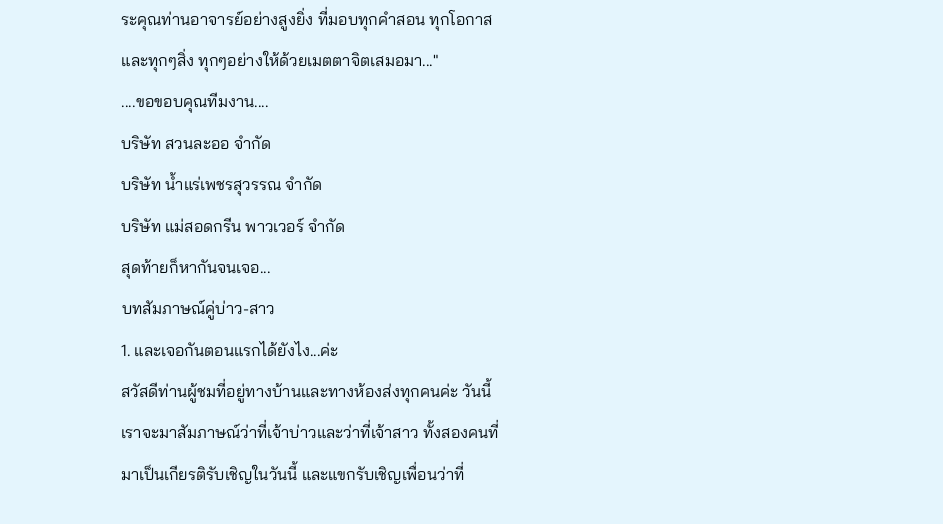ระคุณท่านอาจารย์อย่างสูงยิ่ง ที่มอบทุกคำสอน ทุกโอกาส
และทุกๆสิ่ง ทุกๆอย่างให้ด้วยเมตตาจิตเสมอมา..."
....ขอขอบคุณทีมงาน....
บริษัท สวนละออ จำกัด
บริษัท น้ำแร่เพชรสุวรรณ จำกัด
บริษัท แม่สอดกรีน พาวเวอร์ จำกัด
สุดท้ายก็หากันจนเจอ...
บทสัมภาษณ์คู่บ่าว-สาว
1. และเจอกันตอนแรกได้ยังไง...ค่ะ
สวัสดีท่านผู้ชมที่อยู่ทางบ้านและทางห้องส่งทุกคนค่ะ วันนี้เราจะมาสัมภาษณ์ว่าที่เจ้าบ่าวและว่าที่เจ้าสาว ทั้งสองคนที่มาเป็นเกียรติรับเชิญในวันนี้ และแขกรับเชิญเพื่อนว่าที่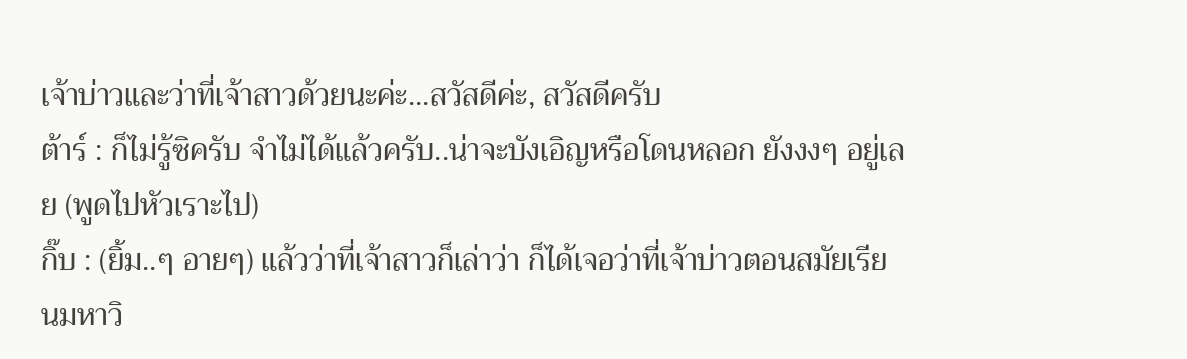เจ้าบ่าวและว่าที่เจ้าสาวด้วยนะค่ะ...สวัสดีค่ะ, สวัสดีครับ
ต้าร์ : ก็ไม่รู้ซิครับ จำไม่ได้แล้วครับ..น่าจะบังเอิญหรือโดนหลอก ยังงงๆ อยู่เลย (พูดไปหัวเราะไป)
กิ๊บ : (ยิ้ม..ๆ อายๆ) แล้วว่าที่เจ้าสาวก็เล่าว่า ก็ได้เจอว่าที่เจ้าบ่าวตอนสมัยเรียนมหาวิ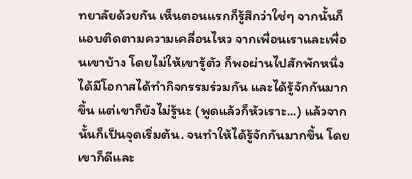ทยาลัยด้วยกัน เห็นตอนแรกก็รู้สึกว่าใช่ๆ จากนั้นก็แอบติดตามความเคลื่อนไหว จากเพื่อนเราและเพื่อนเขาบ้าง โดยไม่ให้เขารู้ตัว ก็พอผ่านไปสักพักหนึ่งได้มีโอกาสได้ทำกิจกรรมร่วมกัน และได้รู้จักกันมากขึ้น แต่เขาก็ยังไม่รู้นะ (พูดแล้วก็หัวเราะ...) แล้วจากนั้นก็เป็นจุดเริ่มต้น. จนทำให้ได้รู้จักกันมากขึ้น โดยเขาก็ดีและ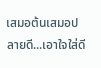เสมอต้นเสมอปลายดี...เอาใจใส่ดี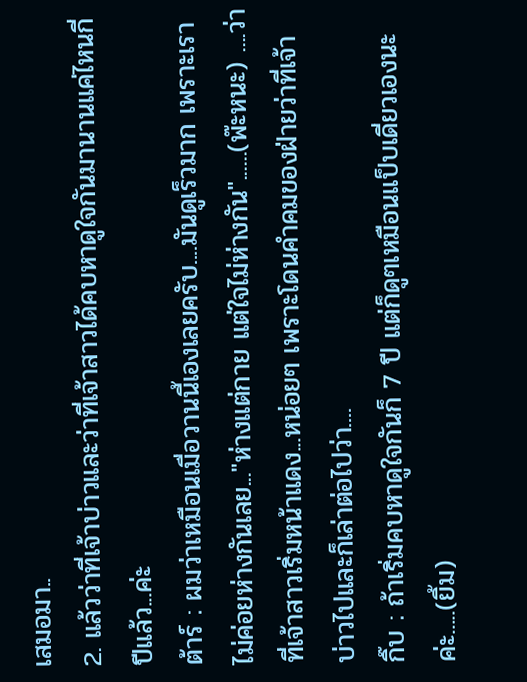เสมอมา..
2. แล้วว่าที่เจ้าบ่าวและว่าที่เจ้าสาวได้คบหาดูใจกันมานานแค่ไหนกี่ปีแล้ว...ค่ะ
ต้าร์ : ผมว่าเหมือนเมื่อวานนี้เองเลยครับ....มันดูเร็วมาก เพราะเราไม่ค่อยห่างกันเลย..."ห่างแต่กาย แต่ใจไม่ห่างกัน"......(พ๊ะหนะ) ....ว่าที่เจ้าสาวเริ่มหน้าแดง...หน่อยๆ เพราะโดนคำคมของฝ่ายว่าที่เจ้าบ่าวไปและก็เล่าต่อไปว่า....
กิ๊บ : ถ้าเริ่มคบหาดูใจกันก็ 7 ปี แต่ก็ดูๆเหมือนแป็บเดี่ยวเองนะค่ะ.....(ยิ้ม)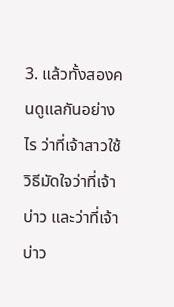3. แล้วทั้งสองคนดูแลกันอย่างไร ว่าที่เจ้าสาวใช้วิธีมัดใจว่าที่เจ้าบ่าว และว่าที่เจ้าบ่าว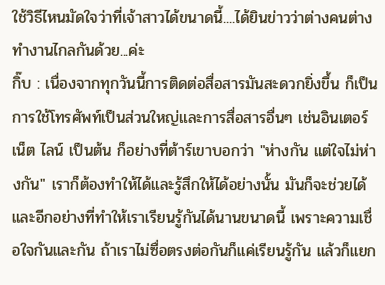ใช้วิธีไหนมัดใจว่าที่เจ้าสาวได้ขนาดนี้....ได้ยินข่าวว่าต่างคนต่างทำงานไกลกันด้วย...ค่ะ
กิ๊บ : เนื่องจากทุกวันนี้การติดต่อสื่อสารมันสะดวกยิ่งขึ้น ก็เป็นการใช้โทรศัพท์เป็นส่วนใหญ่และการสื่อสารอื่นๆ เช่นอินเตอร์เน็ต ไลน์ เป็นต้น ก็อย่างที่ต้าร์เขาบอกว่า "ห่างกัน แต่ใจไม่ห่างกัน" เราก็ต้องทำให้ได้และรู้สึกให้ได้อย่างนั้น มันก็จะช่วยได้ และอีกอย่างที่ทำให้เราเรียนรู้กันได้นานขนาดนี้ เพราะความเชื่อใจกันและกัน ถ้าเราไม่ซื่อตรงต่อกันก็แค่เรียนรู้กัน แล้วก็แยก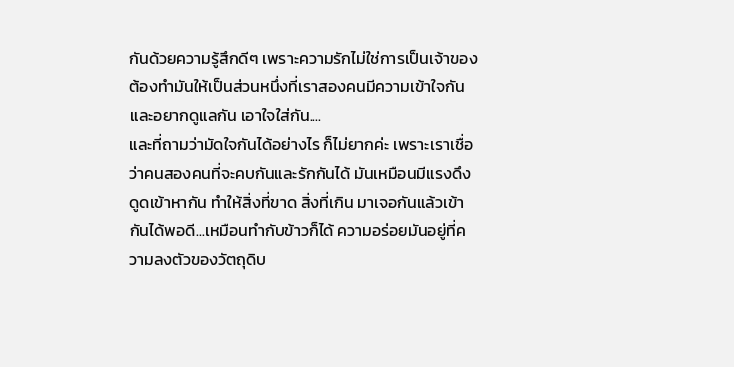กันด้วยความรู้สึกดีๆ เพราะความรักไม่ใช่การเป็นเจ้าของ ต้องทำมันให้เป็นส่วนหนึ่งที่เราสองคนมีความเข้าใจกันและอยากดูแลกัน เอาใจใส่กัน....
และที่ถามว่ามัดใจกันได้อย่างไร ก็ไม่ยากค่ะ เพราะเราเชื่อว่าคนสองคนที่จะคบกันและรักกันได้ มันเหมือนมีแรงดึงดูดเข้าหากัน ทำให้สิ่งที่ขาด สิ่งที่เกิน มาเจอกันแล้วเข้ากันได้พอดี...เหมือนทำกับข้าวก็ได้ ความอร่อยมันอยู่ที่ความลงตัวของวัตถุดิบ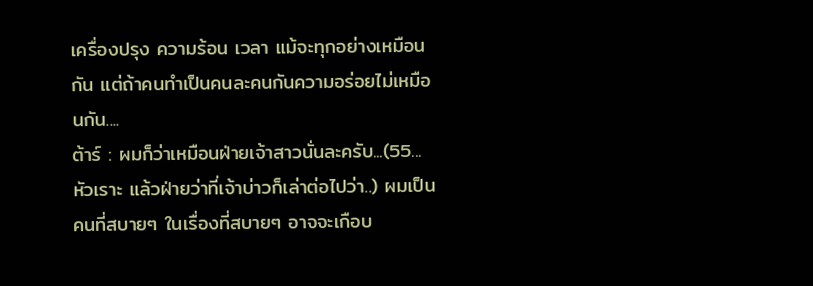เครื่องปรุง ความร้อน เวลา แม้จะทุกอย่างเหมือนกัน แต่ถ้าคนทำเป็นคนละคนกันความอร่อยไม่เหมือนกัน....
ต้าร์ : ผมก็ว่าเหมือนฝ่ายเจ้าสาวนั่นละครับ...(55...หัวเราะ แล้วฝ่ายว่าที่เจ้าบ่าวก็เล่าต่อไปว่า..) ผมเป็นคนที่สบายๆ ในเรื่องที่สบายๆ อาจจะเกือบ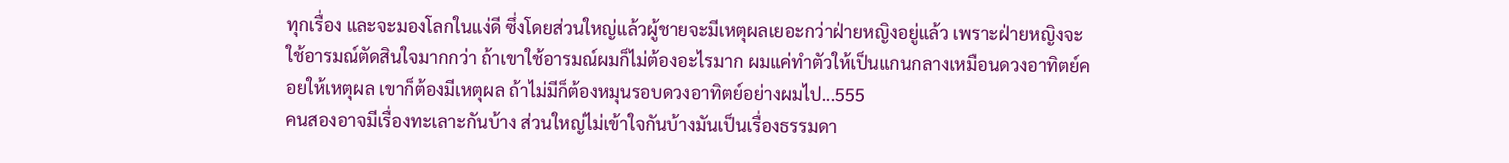ทุกเรื่อง และจะมองโลกในแง่ดี ซึ่งโดยส่วนใหญ่แล้วผู้ชายจะมีเหตุผลเยอะกว่าฝ่ายหญิงอยู่แล้ว เพราะฝ่ายหญิงจะใช้อารมณ์ตัดสินใจมากกว่า ถ้าเขาใช้อารมณ์ผมก็ไม่ต้องอะไรมาก ผมแค่ทำตัวให้เป็นแกนกลางเหมือนดวงอาทิตย์คอยให้เหตุผล เขาก็ต้องมีเหตุผล ถ้าไม่มีก็ต้องหมุนรอบดวงอาทิตย์อย่างผมไป...555
คนสองอาจมีเรื่องทะเลาะกันบ้าง ส่วนใหญ่ไม่เข้าใจกันบ้างมันเป็นเรื่องธรรมดา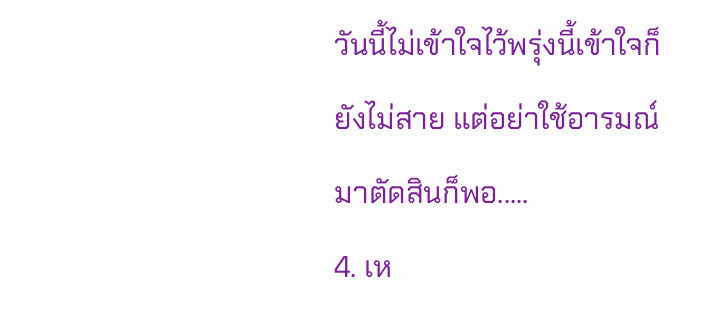วันนี้ไม่เข้าใจไว้พรุ่งนี้เข้าใจก็ยังไม่สาย แต่อย่าใช้อารมณ์มาตัดสินก็พอ.....
4. เห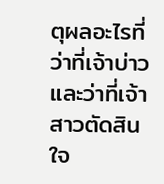ตุผลอะไรที่ว่าที่เจ้าบ่าวและว่าที่เจ้าสาวตัดสินใจ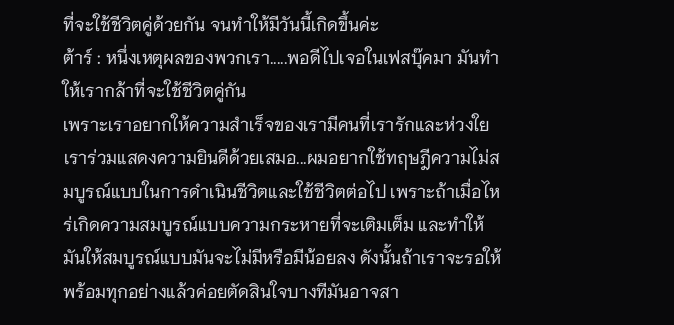ที่จะใช้ชีวิตคู่ด้วยกัน จนทำให้มีวันนี้เกิดขึ้นค่ะ
ต้าร์ : หนึ่งเหตุผลของพวกเรา.....พอดีไปเจอในเฟสบุ๊คมา มันทำให้เรากล้าที่จะใช้ชีวิตคู่กัน
เพราะเราอยากให้ความสำเร็จของเรามีคนที่เรารักและห่วงใยเราร่วมแสดงความยินดีด้วยเสมอ...ผมอยากใช้ทฤษฎีความไม่สมบูรณ์แบบในการดำเนินชีวิตและใช้ชีวิตต่อไป เพราะถ้าเมื่อไหร่เกิดความสมบูรณ์แบบความกระหายที่จะเติมเต็ม และทำให้มันให้สมบูรณ์แบบมันจะไม่มีหรือมีน้อยลง ดังนั้นถ้าเราจะรอให้พร้อมทุกอย่างแล้วค่อยตัดสินใจบางทีมันอาจสา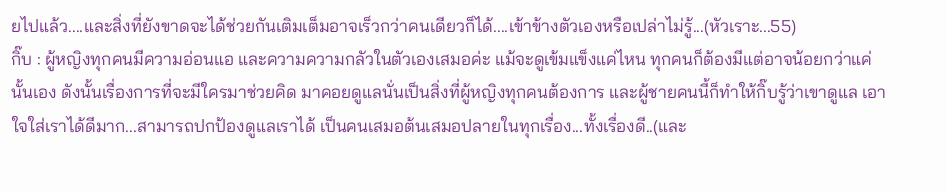ยไปแล้ว....และสิ่งที่ยังขาดจะได้ช่วยกันเติมเต็มอาจเร็วกว่าคนเดียวก็ได้....เข้าข้างตัวเองหรือเปล่าไม่รู้...(หัวเราะ...55)
กิ๊บ : ผู้หญิงทุกคนมีความอ่อนแอ และความความกลัวในตัวเองเสมอค่ะ แม้จะดูเข้มแข็งแค่ไหน ทุกคนก็ต้องมีแต่อาจน้อยกว่าแค่นั้นเอง ดังนั้นเรื่องการที่จะมีใครมาช่วยคิด มาคอยดูแลนั่นเป็นสิ่งที่ผู้หญิงทุกคนต้องการ และผู้ชายคนนี้ก็ทำให้กิ๊บรู้ว่าเขาดูแล เอาใจใส่เราได้ดีมาก...สามารถปกป้องดูแลเราได้ เป็นคนเสมอต้นเสมอปลายในทุกเรื่อง...ทั้งเรื่องดี..(และ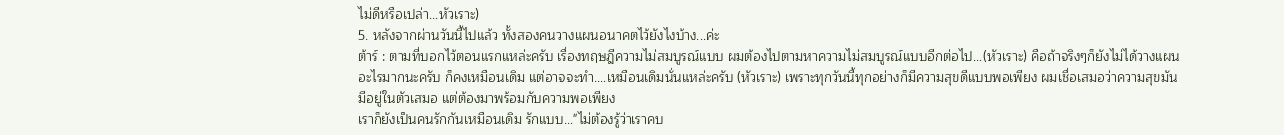ไม่ดีหรือเปล่า...หัวเราะ)
5. หลังจากผ่านวันนี้ไปแล้ว ทั้งสองคนวางแผนอนาคตไว้ยังไงบ้าง...ค่ะ
ต้าร์ : ตามที่บอกไว้ตอนแรกแหล่ะครับ เรื่องทฤษฎีความไม่สมบูรณ์แบบ ผมต้องไปตามหาความไม่สมบูรณ์แบบอีกต่อไป...(หัวเราะ) คือถ้าจริงๆก็ยังไม่ได้วางแผนอะไรมากนะครับ ก็คงเหมือนเดิม แต่อาจจะทำ....เหมือนเดิมนั่นแหล่ะครับ (หัวเราะ) เพราะทุกวันนี้ทุกอย่างก็มีความสุขดีแบบพอเพียง ผมเชื่อเสมอว่าความสุขมันมีอยู่ในตัวเสมอ แต่ต้องมาพร้อมกับความพอเพียง
เราก็ยังเป็นคนรักกันเหมือนเดิม รักแบบ..."ไม่ต้องรู้ว่าเราคบ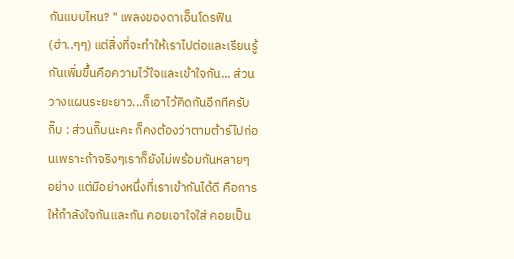กันแบบไหน? " เพลงของดาเอ็นโดรฟิน (ฮ่า..ๆๆ) แต่สิ่งที่จะทำให้เราไปต่อและเรียนรู้กันเพิ่มขึ้นคือความไว้ใจและเข้าใจกัน... ส่วนวางแผนระยะยาว...ก็เอาไว้คิดกันอีกทีครับ
กิ๊บ : ส่วนกิ๊บนะคะ ก็คงต้องว่าตามต้าร์ไปก่อนเพราะถ้าจริงๆเราก็ยังไม่พร้อมกันหลายๆ อย่าง แต่มีอย่างหนึ่งที่เราเข้ากันได้ดี คือการให้กำลังใจกันและกัน คอยเอาใจใส่ คอยเป็น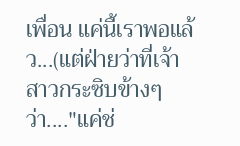เพื่อน แค่นี้เราพอแล้ว...(แต่ฝ่ายว่าที่เจ้าสาวกระซิบข้างๆว่า...."แค่ช่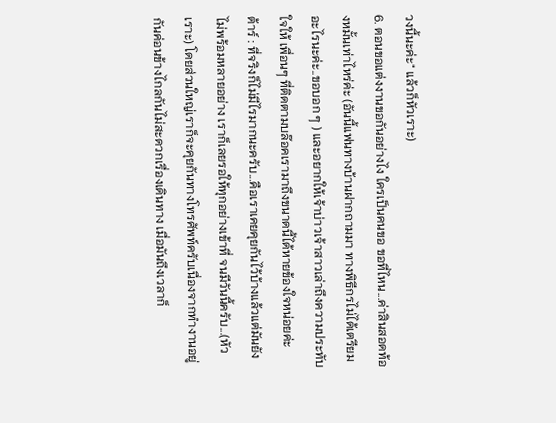วงนี้นะค่ะ" แล้วก็หัวเราะ)
6. ตอนขอแต่งงานขอกันอย่างไง ใครเป็นคนขอ ขอที่ไหน...ค่าสินสอดท้องหมั้นเท่าไหร่ค่ะ (อันนี้แฟนทางบ้านฝากถามมา ทางพิธีกรไม่ได้เตรียมอะไรนะค่ะ..ขอบอก ๆ ) และอยากให้เจ้าบ่าวเจ้าสาวเล่าถึงความประทับใจให้ เพื่อนๆ ที่ติดตามบล๊อคเรามาถึงขนาดนี้ได้หายข้องใจหน่อยค่ะ
ต้าร์ : ที่จริงก็ไม่มีไรมากนะครับ...คือเราเคยคุยกันไว้บ้างแล้วแต่มันยังไม่พร้อมหลายอย่าง เราก็เลยรอให้ทุกอย่างเข้าที่ จนมีวันนี้ครับ...(หัวเราะ) โดยส่วนใหญ่เราก็จะคุยกันทางโทรศัพท์ครับเนื่องจากทำงานอยู่กันค่อนข้างไกลกันไม่สะดวกเรื่องเดินทาง เมื่อมันถึงเวลาก็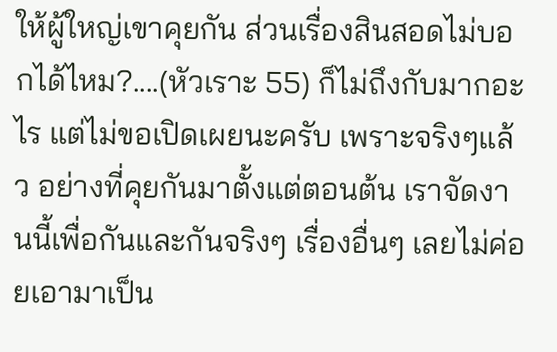ให้ผู้ใหญ่เขาคุยกัน ส่วนเรื่องสินสอดไม่บอกได้ไหม?....(หัวเราะ 55) ก็ไม่ถึงกับมากอะไร แต่ไม่ขอเปิดเผยนะครับ เพราะจริงๆแล้ว อย่างที่คุยกันมาตั้งแต่ตอนต้น เราจัดงานนี้เพื่อกันและกันจริงๆ เรื่องอื่นๆ เลยไม่ค่อยเอามาเป็น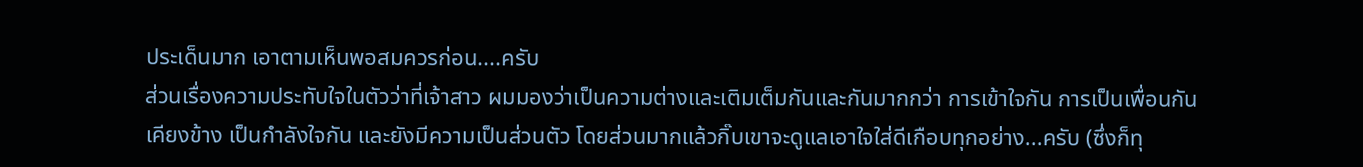ประเด็นมาก เอาตามเห็นพอสมควรก่อน....ครับ
ส่วนเรื่องความประทับใจในตัวว่าที่เจ้าสาว ผมมองว่าเป็นความต่างและเติมเต็มกันและกันมากกว่า การเข้าใจกัน การเป็นเพื่อนกัน เคียงข้าง เป็นกำลังใจกัน และยังมีความเป็นส่วนตัว โดยส่วนมากแล้วกิ๊บเขาจะดูแลเอาใจใส่ดีเกือบทุกอย่าง...ครับ (ซึ่งก็ทุ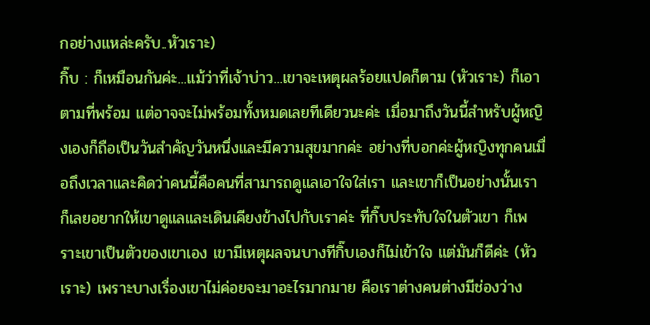กอย่างแหล่ะครับ..หัวเราะ)
กิ๊บ : ก็เหมือนกันค่ะ...แม้ว่าที่เจ้าบ่าว...เขาจะเหตุผลร้อยแปดก็ตาม (หัวเราะ) ก็เอาตามที่พร้อม แต่อาจจะไม่พร้อมทั้งหมดเลยทีเดียวนะค่ะ เมื่อมาถึงวันนี้สำหรับผู้หญิงเองก็ถือเป็นวันสำคัญวันหนึ่งและมีความสุขมากค่ะ อย่างที่บอกค่ะผู้หญิงทุกคนเมื่อถึงเวลาและคิดว่าคนนี้คือคนที่สามารถดูแลเอาใจใส่เรา และเขาก็เป็นอย่างนั้นเราก็เลยอยากให้เขาดูแลและเดินเคียงข้างไปกับเราค่ะ ที่กิ๊บประทับใจในตัวเขา ก็เพราะเขาเป็นตัวของเขาเอง เขามีเหตุผลจนบางทีกิ๊บเองก็ไม่เข้าใจ แต่มันก็ดีค่ะ (หัวเราะ) เพราะบางเรื่องเขาไม่ค่อยจะมาอะไรมากมาย คือเราต่างคนต่างมีช่องว่าง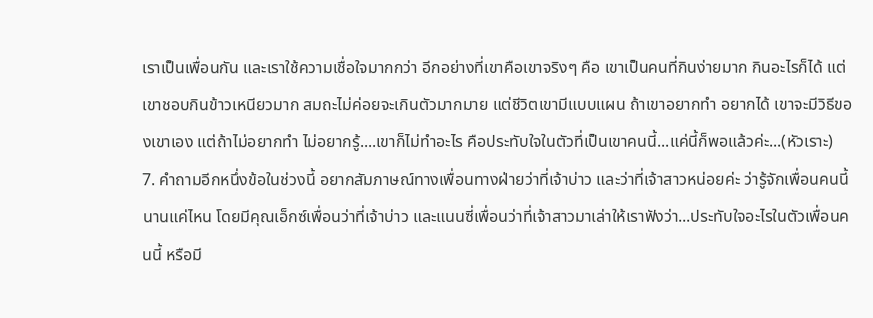เราเป็นเพื่อนกัน และเราใช้ความเชื่อใจมากกว่า อีกอย่างที่เขาคือเขาจริงๆ คือ เขาเป็นคนที่กินง่ายมาก กินอะไรก็ได้ แต่เขาชอบกินข้าวเหนียวมาก สมถะไม่ค่อยจะเกินตัวมากมาย แต่ชีวิตเขามีแบบแผน ถ้าเขาอยากทำ อยากได้ เขาจะมีวิธีของเขาเอง แต่ถ้าไม่อยากทำ ไม่อยากรู้....เขาก็ไม่ทำอะไร คือประทับใจในตัวที่เป็นเขาคนนี้...แค่นี้ก็พอแล้วค่ะ...(หัวเราะ)
7. คำถามอีกหนึ่งข้อในช่วงนี้ อยากสัมภาษณ์ทางเพื่อนทางฝ่ายว่าที่เจ้าบ่าว และว่าที่เจ้าสาวหน่อยค่ะ ว่ารู้จักเพื่อนคนนี้นานแค่ไหน โดยมีคุณเอ็กซ์เพื่อนว่าที่เจ้าบ่าว และแนนซี่เพื่อนว่าที่เจ้าสาวมาเล่าให้เราฟังว่า...ประทับใจอะไรในตัวเพื่อนคนนี้ หรือมี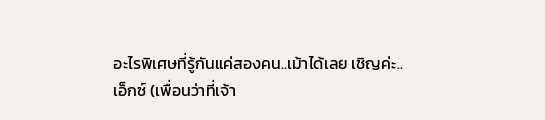อะไรพิเศษที่รู้กันแค่สองคน..เม้าได้เลย เชิญค่ะ..
เอ็กซ์ (เพื่อนว่าที่เจ้า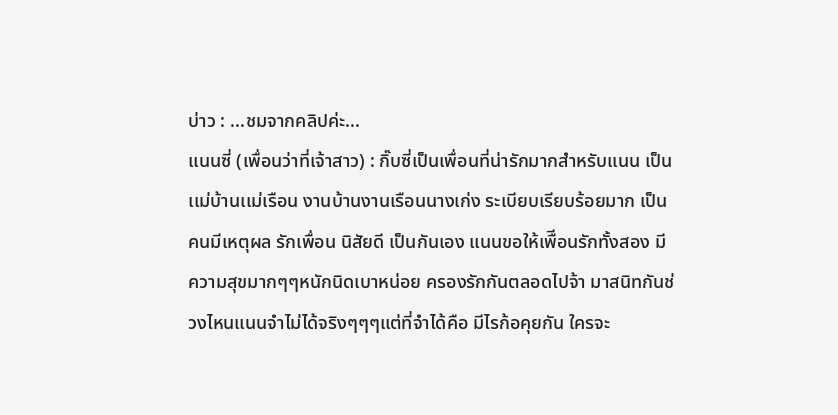บ่าว : ...ชมจากคลิปค่ะ...
แนนซี่ (เพื่อนว่าที่เจ้าสาว) : กิ๊บซี่เป็นเพื่อนที่น่ารักมากสำหรับเเนน เป็นเเม่บ้านเเม่เรือน งานบ้านงานเรือนนางเก่ง ระเบียบเรียบร้อยมาก เป็นคนมีเหตุผล รักเพื่อน นิสัยดี เป็นกันเอง แนนขอให้เพืีอนรักทั้งสอง มีความสุขมากๆๆหนักนิดเบาหน่อย ครองรักกันตลอดไปจ้า มาสนิทกันช่วงไหนแนนจำไม่ได้จริงๆๆๆแต่ที่จำได้คือ มีไรก้อคุยกัน ใครจะ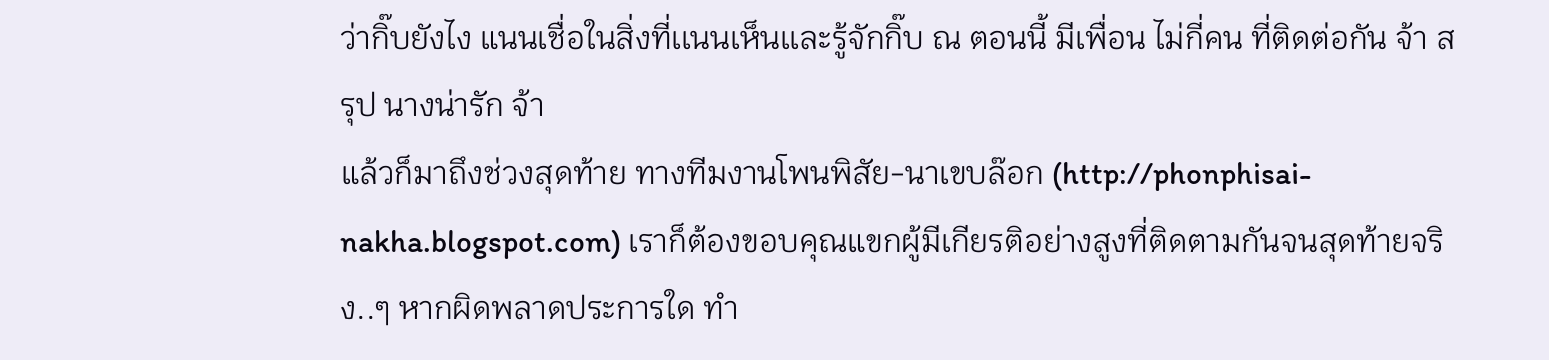ว่ากิ๊บยังไง แนนเชื่อในสิ่งที่เเนนเห็นเเละรู้จักกิ๊บ ณ ตอนนี้ มีเพื่อน ไม่กี่คน ที่ติดต่อกัน จ้า สรุป นางน่ารัก จ้า
แล้วก็มาถึงช่วงสุดท้าย ทางทีมงานโพนพิสัย-นาเขบล๊อก (http://phonphisai-nakha.blogspot.com) เราก็ต้องขอบคุณแขกผู้มีเกียรติอย่างสูงที่ติดตามกันจนสุดท้ายจริง..ๆ หากผิดพลาดประการใด ทำ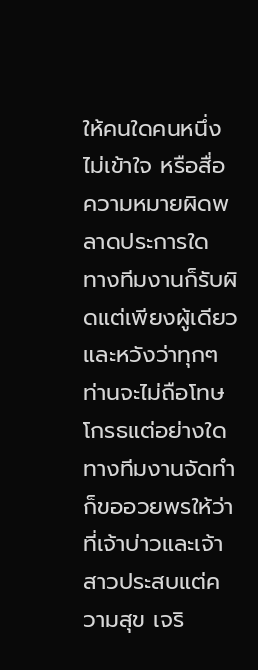ให้คนใดคนหนึ่งไม่เข้าใจ หรือสื่อความหมายผิดพลาดประการใด ทางทีมงานก็รับผิดแต่เพียงผู้เดียว และหวังว่าทุกๆ ท่านจะไม่ถือโทษโกรธแต่อย่างใด
ทางทีมงานจัดทำก็ขออวยพรให้ว่าที่เจ้าบ่าวและเจ้าสาวประสบแต่ความสุข เจริ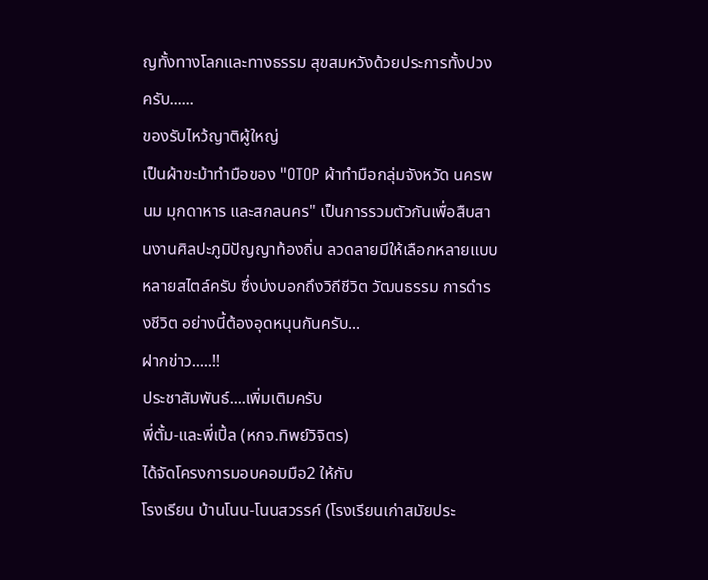ญทั้งทางโลกและทางธรรม สุขสมหวังด้วยประการทั้งปวงครับ......
ของรับไหว้ญาติผู้ใหญ่
เป็นผ้าขะม้าทำมือของ "OTOP ผ้าทำมือกลุ่มจังหวัด นครพนม มุกดาหาร และสกลนคร" เป็นการรวมตัวกันเพื่อสืบสานงานศิลปะภูมิปัญญาท้องถิ่น ลวดลายมีให้เลือกหลายแบบหลายสไตล์ครับ ซึ่งบ่งบอกถึงวิถีชีวิต วัฒนธรรม การดำรงชีวิต อย่างนี้ต้องอุดหนุนกันครับ...
ฝากข่าว.....!!
ประชาสัมพันธ์....เพิ่มเติมครับ
พี่ตั้ม-และพี่เปิ้ล (หกจ.ทิพย์วิจิตร)
ได้จัดโครงการมอบคอมมือ2 ให้กับ
โรงเรียน บ้านโนน-โนนสวรรค์ (โรงเรียนเก่าสมัยประ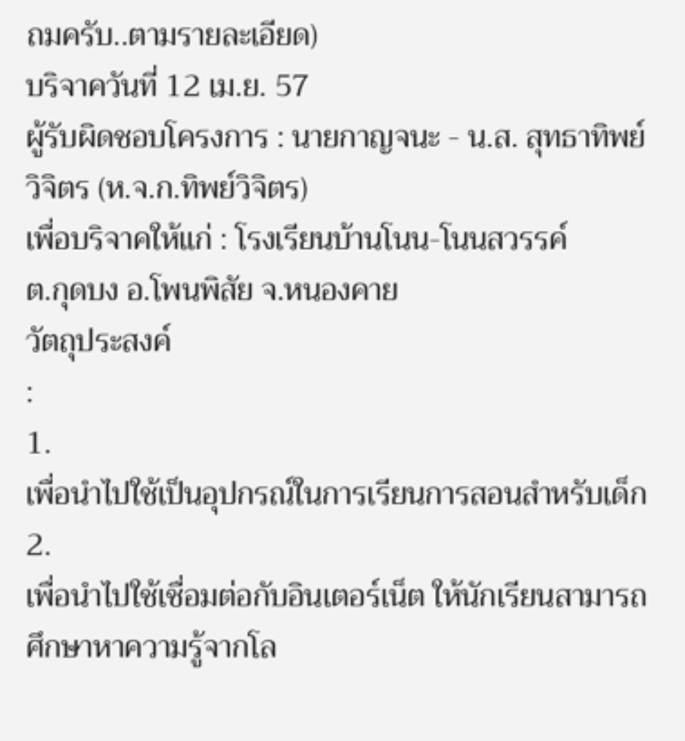ถมครับ..ตามรายละเอียด)
บริจาควันที่ 12 เม.ย. 57
ผู้รับผิดชอบโครงการ : นายกาญจนะ - น.ส. สุทธาทิพย์ วิจิตร (ห.จ.ก.ทิพย์วิจิตร)
เพื่อบริจาคให้แก่ : โรงเรียนบ้านโนน-โนนสวรรค์
ต.กุดบง อ.โพนพิสัย จ.หนองคาย
วัตถุประสงค์
:
1.
เพื่อนําไปใช้เป็นอุปกรณ์ในการเรียนการสอนสำหรับเด็ก
2.
เพื่อนําไปใช้เชื่อมต่อกับอินเตอร์เน็ต ให้นักเรียนสามารถศึกษาหาความรู้จากโล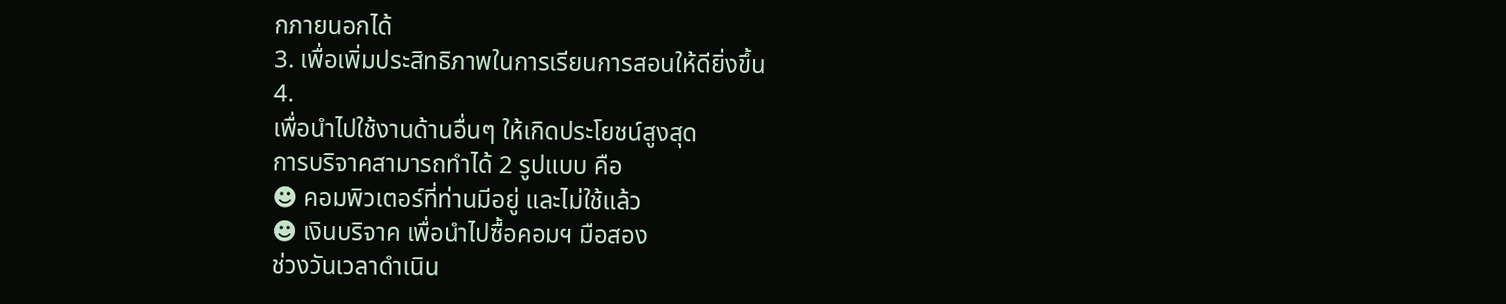กภายนอกได้
3. เพื่อเพิ่มประสิทธิภาพในการเรียนการสอนให้ดียิ่งขึ้น
4.
เพื่อนําไปใช้งานด้านอื่นๆ ให้เกิดประโยชน์สูงสุด
การบริจาคสามารถทำได้ 2 รูปแบบ คือ
☻ คอมพิวเตอร์ที่ท่านมีอยู่ และไม่ใช้แล้ว
☻ เงินบริจาค เพื่อนําไปซื้อคอมฯ มือสอง
ช่วงวันเวลาดําเนิน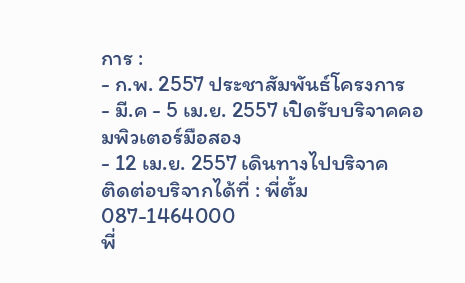การ :
- ก.พ. 2557 ประชาสัมพันธ์โครงการ
- มี.ค - 5 เม.ย. 2557 เปิดรับบริจาคคอมพิวเตอร์มือสอง
- 12 เม.ย. 2557 เดินทางไปบริจาค
ติดต่อบริจากได้ที่ : พี่ตั้ม 087-1464000
พี่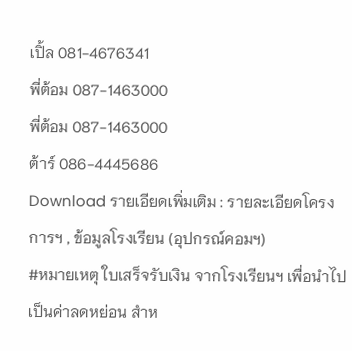เปิ้ล 081-4676341
พี่ต้อม 087-1463000
พี่ต้อม 087-1463000
ต้าร์ 086-4445686
Download รายเอียดเพิ่มเติม : รายละเอียดโครงการฯ , ข้อมูลโรงเรียน (อุปกรณ์คอมฯ)
#หมายเหตุ ใบเสร็จรับเงิน จากโรงเรียนฯ เพื่อนำไปเป็นค่าลดหย่อน สำห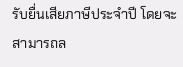รับยื่นเสียภาษีประจำปี โดยจะสามารถล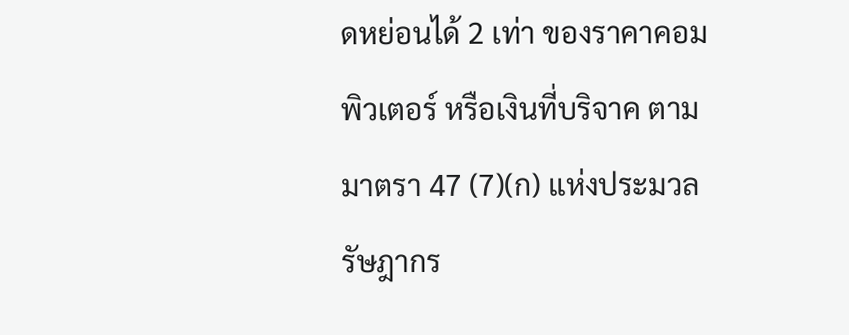ดหย่อนได้ 2 เท่า ของราคาคอมพิวเตอร์ หรือเงินที่บริจาค ตามมาตรา 47 (7)(ก) แห่งประมวลรัษฎากร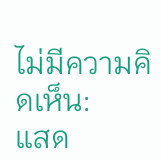ไม่มีความคิดเห็น:
แสด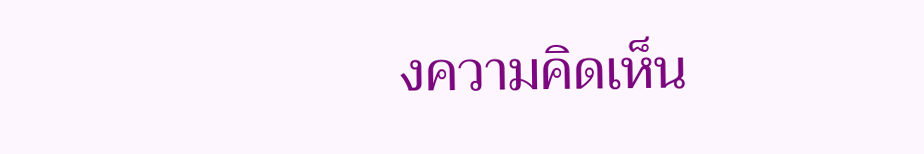งความคิดเห็น